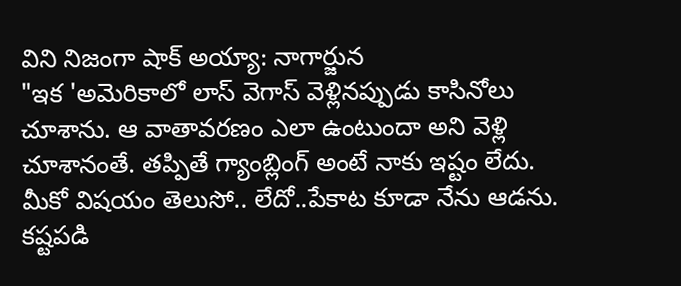విని నిజంగా షాక్ అయ్యా: నాగార్జున
"ఇక 'అమెరికాలో లాస్ వెగాస్ వెళ్లినప్పుడు కాసినోలు చూశాను. ఆ వాతావరణం ఎలా ఉంటుందా అని వెళ్లి చూశానంతే. తప్పితే గ్యాంబ్లింగ్ అంటే నాకు ఇష్టం లేదు. మీకో విషయం తెలుసో.. లేదో..పేకాట కూడా నేను ఆడను. కష్టపడి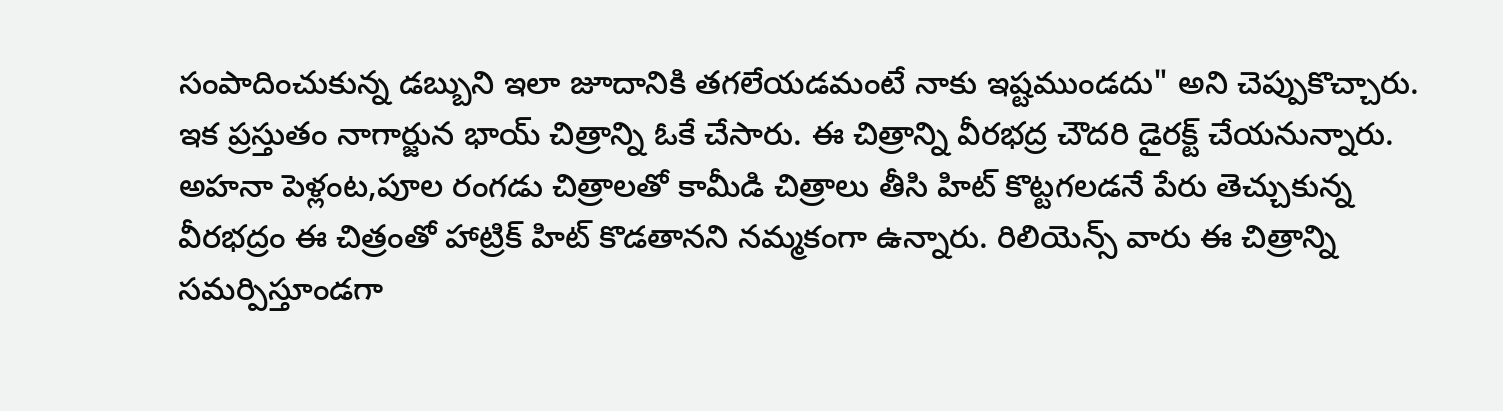సంపాదించుకున్న డబ్బుని ఇలా జూదానికి తగలేయడమంటే నాకు ఇష్టముండదు" అని చెప్పుకొచ్చారు.
ఇక ప్రస్తుతం నాగార్జున భాయ్ చిత్రాన్ని ఓకే చేసారు. ఈ చిత్రాన్ని వీరభద్ర చౌదరి డైరక్ట్ చేయనున్నారు. అహనా పెళ్లంట,పూల రంగడు చిత్రాలతో కామీడి చిత్రాలు తీసి హిట్ కొట్టగలడనే పేరు తెచ్చుకున్న వీరభద్రం ఈ చిత్రంతో హాట్రిక్ హిట్ కొడతానని నమ్మకంగా ఉన్నారు. రిలియెన్స్ వారు ఈ చిత్రాన్ని సమర్పిస్తూండగా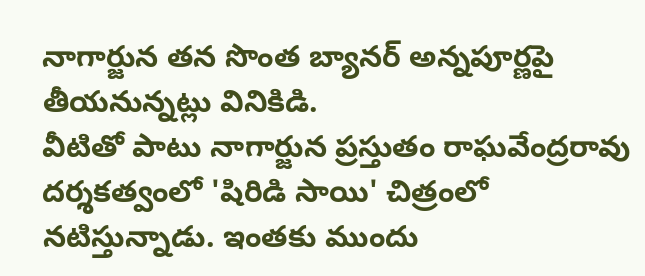నాగార్జున తన సొంత బ్యానర్ అన్నపూర్ణపై తీయనున్నట్లు వినికిడి.
వీటితో పాటు నాగార్జున ప్రస్తుతం రాఘవేంద్రరావు దర్శకత్వంలో 'షిరిడి సాయి' చిత్రంలో నటిస్తున్నాడు. ఇంతకు ముందు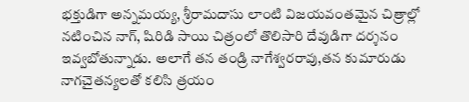భక్తుడిగా అన్నమయ్య, శ్రీరామదాసు లాంటి విజయవంతమైన చిత్రాల్లో నటించిన నాగ్, షిరిడి సాయి చిత్రంలో తొలిసారి దేవుడిగా దర్శనం ఇవ్వబోతున్నాడు. అలాగే తన తండ్రి నాగేశ్వరరావు,తన కుమారుడు నాగచైతన్యలతో కలిసి త్రయం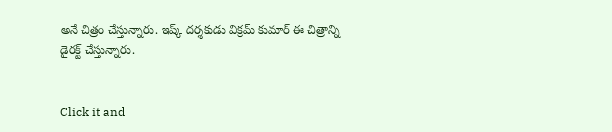అనే చిత్రం చేస్తున్నారు. ఇష్క్ దర్శకుడు విక్రమ్ కుమార్ ఈ చిత్రాన్ని డైరక్ట్ చేస్తున్నారు.


Click it and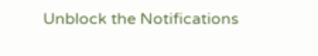Unblock the Notifications